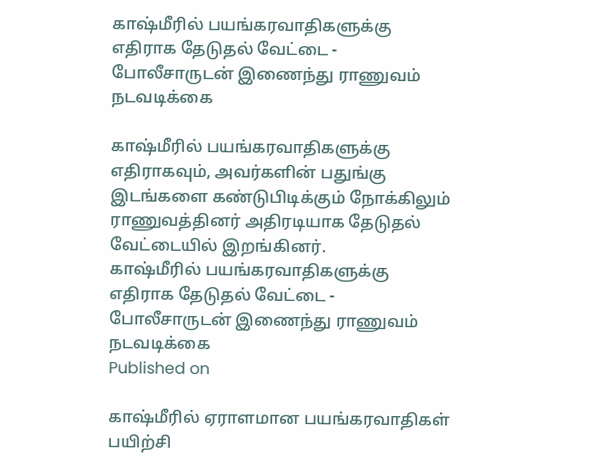காஷ்மீரில் பயங்கரவாதிகளுக்கு எதிராக தேடுதல் வேட்டை - போலீசாருடன் இணைந்து ராணுவம் நடவடிக்கை

காஷ்மீரில் பயங்கரவாதிகளுக்கு எதிராகவும், அவர்களின் பதுங்கு இடங்களை கண்டுபிடிக்கும் நோக்கிலும் ராணுவத்தினர் அதிரடியாக தேடுதல் வேட்டையில் இறங்கினர்.
காஷ்மீரில் பயங்கரவாதிகளுக்கு எதிராக தேடுதல் வேட்டை - போலீசாருடன் இணைந்து ராணுவம் நடவடிக்கை
Published on

காஷ்மீரில் ஏராளமான பயங்கரவாதிகள் பயிற்சி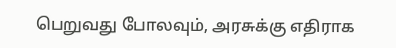பெறுவது போலவும், அரசுக்கு எதிராக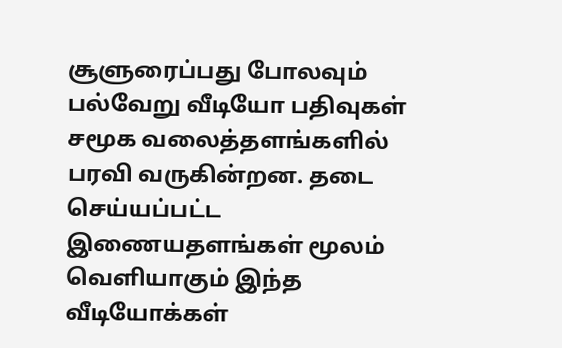சூளுரைப்பது போலவும் பல்வேறு வீடியோ பதிவுகள் சமூக வலைத்தளங்களில் பரவி வருகின்றன. தடை செய்யப்பட்ட இணையதளங்கள் மூலம் வெளியாகும் இந்த வீடியோக்கள்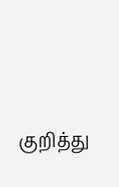குறித்து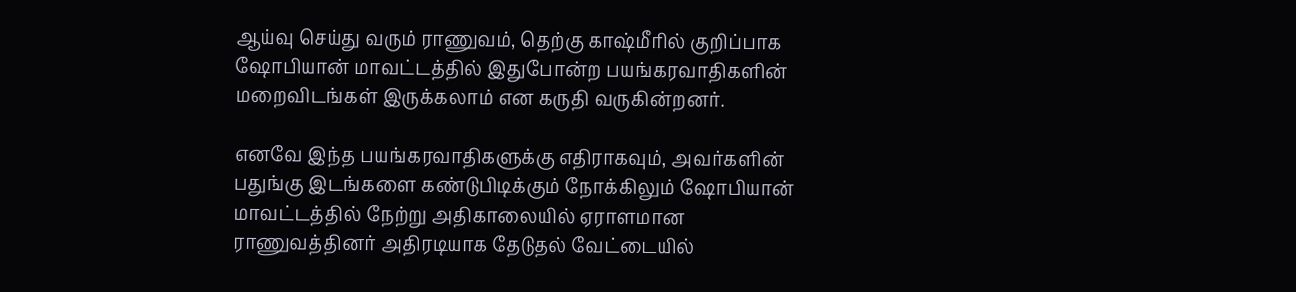ஆய்வு செய்து வரும் ராணுவம், தெற்கு காஷ்மீரில் குறிப்பாக ஷோபியான் மாவட்டத்தில் இதுபோன்ற பயங்கரவாதிகளின் மறைவிடங்கள் இருக்கலாம் என கருதி வருகின்றனர்.

எனவே இந்த பயங்கரவாதிகளுக்கு எதிராகவும், அவர்களின் பதுங்கு இடங்களை கண்டுபிடிக்கும் நோக்கிலும் ஷோபியான் மாவட்டத்தில் நேற்று அதிகாலையில் ஏராளமான ராணுவத்தினர் அதிரடியாக தேடுதல் வேட்டையில்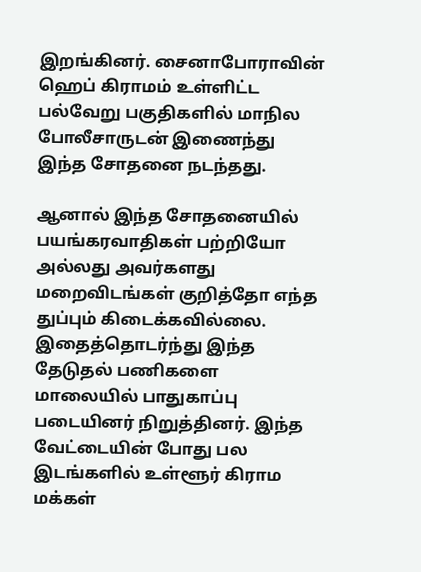இறங்கினர். சைனாபோராவின் ஹெப் கிராமம் உள்ளிட்ட பல்வேறு பகுதிகளில் மாநில போலீசாருடன் இணைந்து இந்த சோதனை நடந்தது.

ஆனால் இந்த சோதனையில் பயங்கரவாதிகள் பற்றியோ அல்லது அவர்களது மறைவிடங்கள் குறித்தோ எந்த துப்பும் கிடைக்கவில்லை. இதைத்தொடர்ந்து இந்த தேடுதல் பணிகளை மாலையில் பாதுகாப்பு படையினர் நிறுத்தினர். இந்த வேட்டையின் போது பல இடங்களில் உள்ளூர் கிராம மக்கள்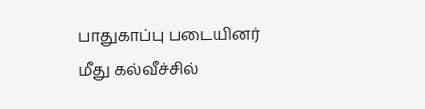பாதுகாப்பு படையினர் மீது கல்வீச்சில்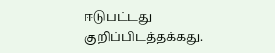ஈடுபட்டது குறிப்பிடத்தக்கது.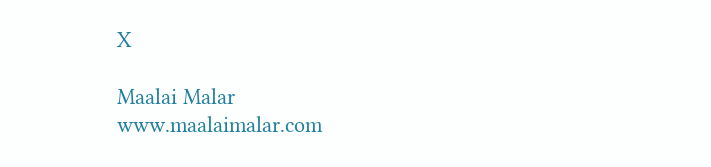X

Maalai Malar
www.maalaimalar.com